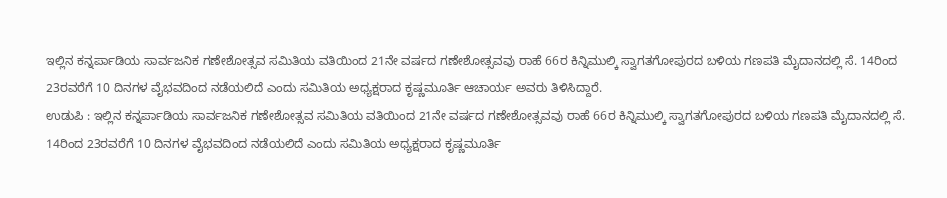ಇಲ್ಲಿನ ಕನ್ನರ್ಪಾಡಿಯ ಸಾರ್ವಜನಿಕ ಗಣೇಶೋತ್ಸವ ಸಮಿತಿಯ ವತಿಯಿಂದ 21ನೇ ವರ್ಷದ ಗಣೇಶೋತ್ಸವವು ರಾಹೆ 66ರ ಕಿನ್ನಿಮುಲ್ಕಿ ಸ್ವಾಗತಗೋಪುರದ ಬಳಿಯ ಗಣಪತಿ ಮೈದಾನದಲ್ಲಿ ಸೆ. 14ರಿಂದ 23ರವರೆಗೆ 10 ದಿನಗಳ ವೈಭವದಿಂದ ನಡೆಯಲಿದೆ ಎಂದು ಸಮಿತಿಯ ಅಧ್ಯಕ್ಷರಾದ ಕೃಷ್ಣಮೂರ್ತಿ ಆಚಾರ್ಯ ಅವರು ತಿಳಿಸಿದ್ದಾರೆ.
ಉಡುಪಿ : ಇಲ್ಲಿನ ಕನ್ನರ್ಪಾಡಿಯ ಸಾರ್ವಜನಿಕ ಗಣೇಶೋತ್ಸವ ಸಮಿತಿಯ ವತಿಯಿಂದ 21ನೇ ವರ್ಷದ ಗಣೇಶೋತ್ಸವವು ರಾಹೆ 66ರ ಕಿನ್ನಿಮುಲ್ಕಿ ಸ್ವಾಗತಗೋಪುರದ ಬಳಿಯ ಗಣಪತಿ ಮೈದಾನದಲ್ಲಿ ಸೆ. 14ರಿಂದ 23ರವರೆಗೆ 10 ದಿನಗಳ ವೈಭವದಿಂದ ನಡೆಯಲಿದೆ ಎಂದು ಸಮಿತಿಯ ಅಧ್ಯಕ್ಷರಾದ ಕೃಷ್ಣಮೂರ್ತಿ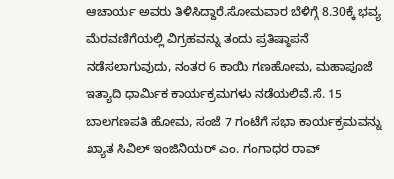ಆಚಾರ್ಯ ಅವರು ತಿಳಿಸಿದ್ದಾರೆ.ಸೋಮವಾರ ಬೆಳಿಗ್ಗೆ 8.30ಕ್ಕೆ ಭವ್ಯ ಮೆರವಣಿಗೆಯಲ್ಲಿ ವಿಗ್ರಹವನ್ನು ತಂದು ಪ್ರತಿಷ್ಠಾಪನೆ ನಡೆಸಲಾಗುವುದು, ನಂತರ 6 ಕಾಯಿ ಗಣಹೋಮ, ಮಹಾಪೂಜೆ ಇತ್ಯಾದಿ ಧಾರ್ಮಿಕ ಕಾರ್ಯಕ್ರಮಗಳು ನಡೆಯಲಿವೆ.ಸೆ. 15 ಬಾಲಗಣಪತಿ ಹೋಮ, ಸಂಜೆ 7 ಗಂಟೆಗೆ ಸಭಾ ಕಾರ್ಯಕ್ರಮವನ್ನು ಖ್ಯಾತ ಸಿವಿಲ್ ಇಂಜಿನಿಯರ್ ಎಂ. ಗಂಗಾಧರ ರಾವ್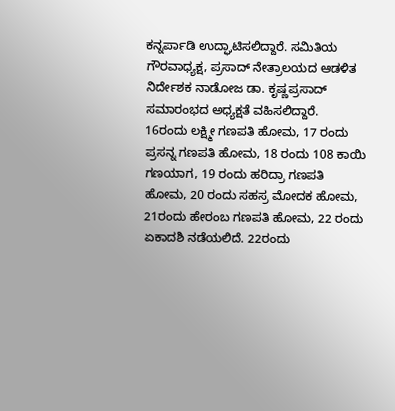ಕನ್ನರ್ಪಾಡಿ ಉದ್ಘಾಟಿಸಲಿದ್ದಾರೆ. ಸಮಿತಿಯ ಗೌರವಾಧ್ಯಕ್ಷ, ಪ್ರಸಾದ್ ನೇತ್ರಾಲಯದ ಆಡಳಿತ ನಿರ್ದೇಶಕ ನಾಡೋಜ ಡಾ. ಕೃಷ್ಣಪ್ರಸಾದ್ ಸಮಾರಂಭದ ಅಧ್ಯಕ್ಷತೆ ವಹಿಸಲಿದ್ದಾರೆ.
16ರಂದು ಲಕ್ಷ್ಮೀ ಗಣಪತಿ ಹೋಮ, 17 ರಂದು ಪ್ರಸನ್ನ ಗಣಪತಿ ಹೋಮ, 18 ರಂದು 108 ಕಾಯಿ ಗಣಯಾಗ, 19 ರಂದು ಹರಿದ್ರಾ ಗಣಪತಿ ಹೋಮ, 20 ರಂದು ಸಹಸ್ರ ಮೋದಕ ಹೋಮ, 21ರಂದು ಹೇರಂಬ ಗಣಪತಿ ಹೋಮ, 22 ರಂದು ಏಕಾದಶಿ ನಡೆಯಲಿದೆ. 22ರಂದು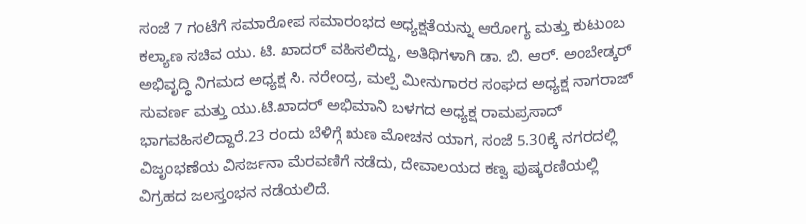ಸಂಜೆ 7 ಗಂಟೆಗೆ ಸಮಾರೋಪ ಸಮಾರಂಭದ ಅಧ್ಯಕ್ಷತೆಯನ್ನು ಆರೋಗ್ಯ ಮತ್ತು ಕುಟುಂಬ ಕಲ್ಯಾಣ ಸಚಿವ ಯು. ಟಿ. ಖಾದರ್ ವಹಿಸಲಿದ್ದು, ಅತಿಥಿಗಳಾಗಿ ಡಾ. ಬಿ. ಆರ್. ಅಂಬೇಡ್ಕರ್ ಅಭಿವೃದ್ಧಿ ನಿಗಮದ ಅಧ್ಯಕ್ಷ ಸಿ. ನರೇಂದ್ರ, ಮಲ್ಪೆ ಮೀನುಗಾರರ ಸಂಘದ ಅಧ್ಯಕ್ಷ ನಾಗರಾಜ್ ಸುವರ್ಣ ಮತ್ತು ಯು.ಟಿ.ಖಾದರ್ ಅಭಿಮಾನಿ ಬಳಗದ ಅಧ್ಯಕ್ಷ ರಾಮಪ್ರಸಾದ್ ಭಾಗವಹಿಸಲಿದ್ದಾರೆ.23 ರಂದು ಬೆಳಿಗ್ಗೆ ಋಣ ಮೋಚನ ಯಾಗ, ಸಂಜೆ 5.30ಕ್ಕೆ ನಗರದಲ್ಲಿ ವಿಜೃಂಭಣೆಯ ವಿಸರ್ಜನಾ ಮೆರವಣಿಗೆ ನಡೆದು, ದೇವಾಲಯದ ಕಣ್ವ ಪುಷ್ಕರಣಿಯಲ್ಲಿ ವಿಗ್ರಹದ ಜಲಸ್ತಂಭನ ನಡೆಯಲಿದೆ.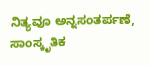ನಿತ್ಯವೂ ಅನ್ನಸಂತರ್ಪಣೆ, ಸಾಂಸ್ಕೃತಿಕ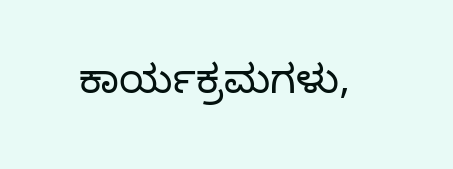ಕಾರ್ಯಕ್ರಮಗಳು,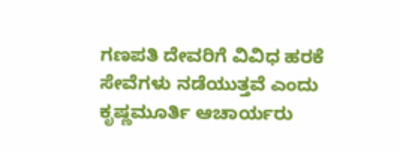ಗಣಪತಿ ದೇವರಿಗೆ ವಿವಿಧ ಹರಕೆ ಸೇವೆಗಳು ನಡೆಯುತ್ತವೆ ಎಂದು ಕೃಷ್ಣಮೂರ್ತಿ ಆಚಾರ್ಯರು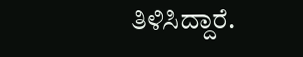ತಿಳಿಸಿದ್ದಾರೆ.